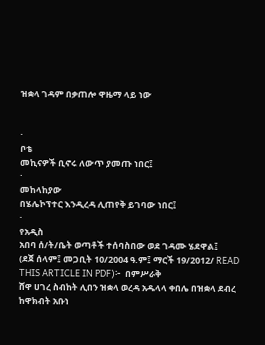ዝቋላ ገዳም በቃጠሎ ዋዜማ ላይ ነው


·
ቦቴ
መኪናዎች ቢኖሩ ለውጥ ያመጡ ነበር፤
·
መከላከያው
በሄሌኮፕተር እንዲረዳ ሊጠየቅ ይገባው ነበር፤
·
የአዲስ
አበባ ሰ/ት/ቤት ወጣቶች ተሰባስበው ወደ ገዳሙ ሄደዋል፤
(ደጀ ሰላም፤ መጋቢት 10/2004 ዓ.ም፤ ማርች 19/2012/ READ THIS ARTICLE IN PDF)፦  በምሥራቅ
ሸዋ ሀገረ ስብከት ሊበን ዝቋላ ወረዳ አዱላላ ቀበሌ በዝቋላ ደብረ ከዋክብት አቡነ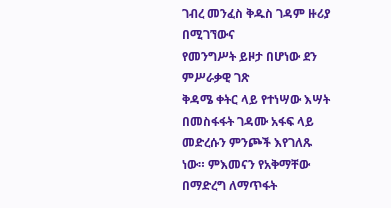ገብረ መንፈስ ቅዱስ ገዳም ዙሪያ በሚገኘውና
የመንግሥት ይዞታ በሆነው ደን ምሥራቃዊ ገጽ
ቅዳሜ ቀትር ላይ የተነሣው እሣት በመስፋፋት ገዳሙ አፋፍ ላይ መድረሱን ምንጮች እየገለጹ
ነው። ምእመናን የአቅማቸው በማድረግ ለማጥፋት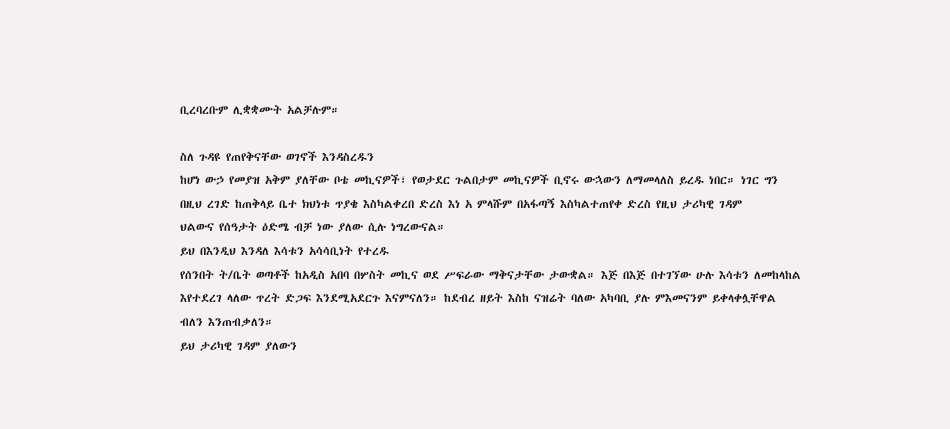ቢረባረቡም ሊቋቋሙት አልቻሉም።

ስለ ጉዳዩ የጠየቅናቸው ወገኖች እንዳስረዱን
ከሆነ ውኃ የመያዝ አቅም ያለቸው ቦቴ መኪናዎች፣ የወታደር ጉልበታም መኪናዎች ቢኖሩ ውኋውን ለማመላለስ ይረዱ ነበር። ነገር ግን
በዚህ ረገድ ከጠቅላይ ቤተ ክህነቱ ጥያቄ እስካልቀረበ ድረስ እነ አ ምላሹም በአፋጣኝ እስካልተጠየቀ ድረስ የዚህ ታሪካዊ ገዳም
ህልውና የሰዓታት ዕድሜ ብቻ ነው ያለው ሲሉ ነግረውናል።
ይህ በእንዲህ እንዳለ እሳቱን አሳሳቢነት የተረዱ
የሰንበት ት/ቤት ወጣቶች ከአዲስ አበባ በሦስት መኪና ወደ ሥፍራው ማቅናታቸው ታውቋል። እጅ በእጅ በተገኘው ሁሉ እሳቱን ለመከላከል
እየተደረገ ላለው ጥረት ድጋፍ እንደሚአደርጉ እናምናለን። ከደብረ ዘይት እስከ ናዝሬት ባለው አካባቢ ያሉ ምእመናንም ይቀላቀሏቸዋል
ብለን እንጠብቃለን።
ይህ ታሪካዊ ገዳም ያለውን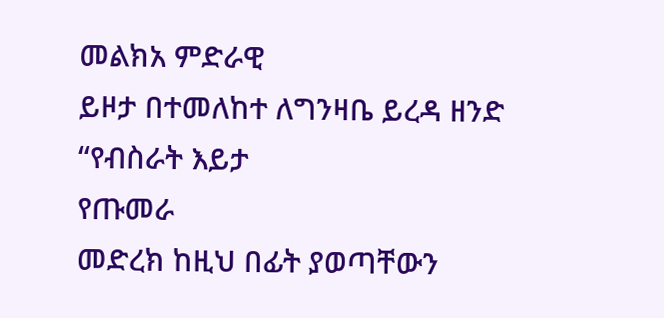መልክአ ምድራዊ
ይዞታ በተመለከተ ለግንዛቤ ይረዳ ዘንድ “የብስራት እይታ
የጡመራ
መድረክ ከዚህ በፊት ያወጣቸውን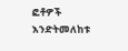ፎቶዎች እንድትመለከቱ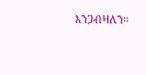እንጋብዛለን።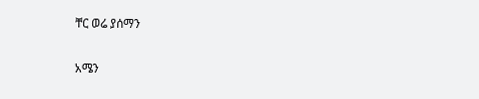ቸር ወሬ ያሰማን

አሜን